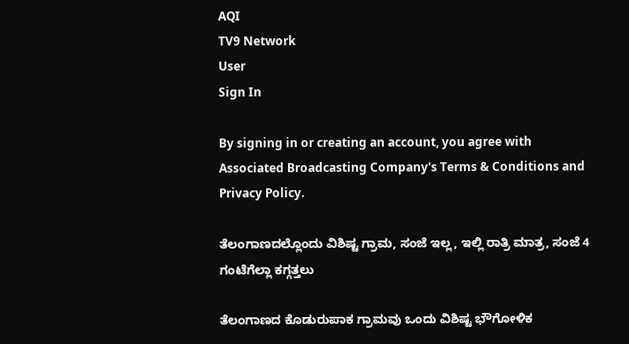AQI
TV9 Network
User
Sign In

By signing in or creating an account, you agree with Associated Broadcasting Company's Terms & Conditions and Privacy Policy.

ತೆಲಂಗಾಣದಲ್ಲೊಂದು ವಿಶಿಷ್ಟ ಗ್ರಾಮ, ಸಂಜೆ ಇಲ್ಲ, ಇಲ್ಲಿ ರಾತ್ರಿ ಮಾತ್ರ, ಸಂಜೆ 4 ಗಂಟೆಗೆಲ್ಲಾ ಕಗ್ಗತ್ತಲು

ತೆಲಂಗಾಣದ ಕೊಡುರುಪಾಕ ಗ್ರಾಮವು ಒಂದು ವಿಶಿಷ್ಟ ಭೌಗೋಳಿಕ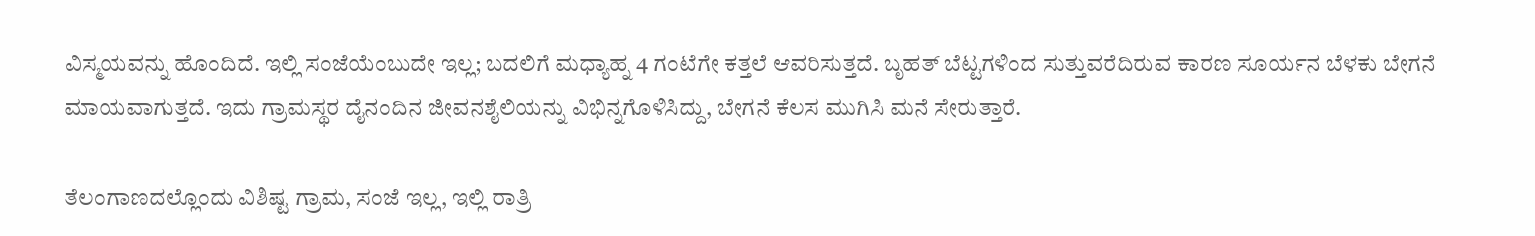ವಿಸ್ಮಯವನ್ನು ಹೊಂದಿದೆ. ಇಲ್ಲಿ ಸಂಜೆಯೆಂಬುದೇ ಇಲ್ಲ; ಬದಲಿಗೆ ಮಧ್ಯಾಹ್ನ 4 ಗಂಟೆಗೇ ಕತ್ತಲೆ ಆವರಿಸುತ್ತದೆ. ಬೃಹತ್ ಬೆಟ್ಟಗಳಿಂದ ಸುತ್ತುವರೆದಿರುವ ಕಾರಣ ಸೂರ್ಯನ ಬೆಳಕು ಬೇಗನೆ ಮಾಯವಾಗುತ್ತದೆ. ಇದು ಗ್ರಾಮಸ್ಥರ ದೈನಂದಿನ ಜೀವನಶೈಲಿಯನ್ನು ವಿಭಿನ್ನಗೊಳಿಸಿದ್ದು, ಬೇಗನೆ ಕೆಲಸ ಮುಗಿಸಿ ಮನೆ ಸೇರುತ್ತಾರೆ.

ತೆಲಂಗಾಣದಲ್ಲೊಂದು ವಿಶಿಷ್ಟ ಗ್ರಾಮ, ಸಂಜೆ ಇಲ್ಲ, ಇಲ್ಲಿ ರಾತ್ರಿ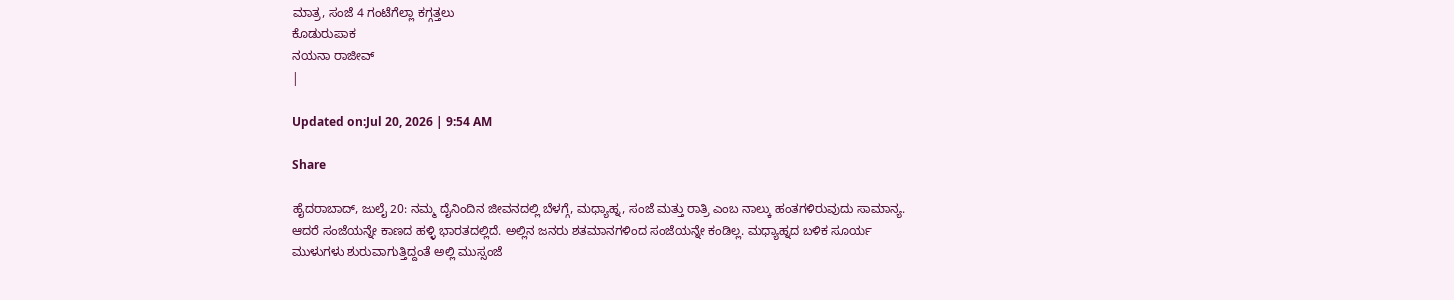ಮಾತ್ರ, ಸಂಜೆ 4 ಗಂಟೆಗೆಲ್ಲಾ ಕಗ್ಗತ್ತಲು
ಕೊಡುರುಪಾಕ
ನಯನಾ ರಾಜೀವ್
|

Updated on:Jul 20, 2026 | 9:54 AM

Share

ಹೈದರಾಬಾದ್, ಜುಲೈ 20: ನಮ್ಮ ದೈನಿಂದಿನ ಜೀವನದಲ್ಲಿ ಬೆಳಗ್ಗೆ, ಮಧ್ಯಾಹ್ನ, ಸಂಜೆ ಮತ್ತು ರಾತ್ರಿ ಎಂಬ ನಾಲ್ಕು ಹಂತಗಳಿರುವುದು ಸಾಮಾನ್ಯ. ಆದರೆ ಸಂಜೆಯನ್ನೇ ಕಾಣದ ಹಳ್ಳಿ ಭಾರತದಲ್ಲಿದೆ. ಅಲ್ಲಿನ ಜನರು ಶತಮಾನಗಳಿಂದ ಸಂಜೆಯನ್ನೇ ಕಂಡಿಲ್ಲ. ಮಧ್ಯಾಹ್ನದ ಬಳಿಕ ಸೂರ್ಯ ಮುಳುಗಳು ಶುರುವಾಗುತ್ತಿದ್ದಂತೆ ಅಲ್ಲಿ ಮುಸ್ಸಂಜೆ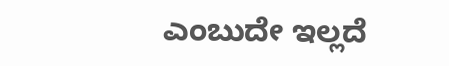ಎಂಬುದೇ ಇಲ್ಲದೆ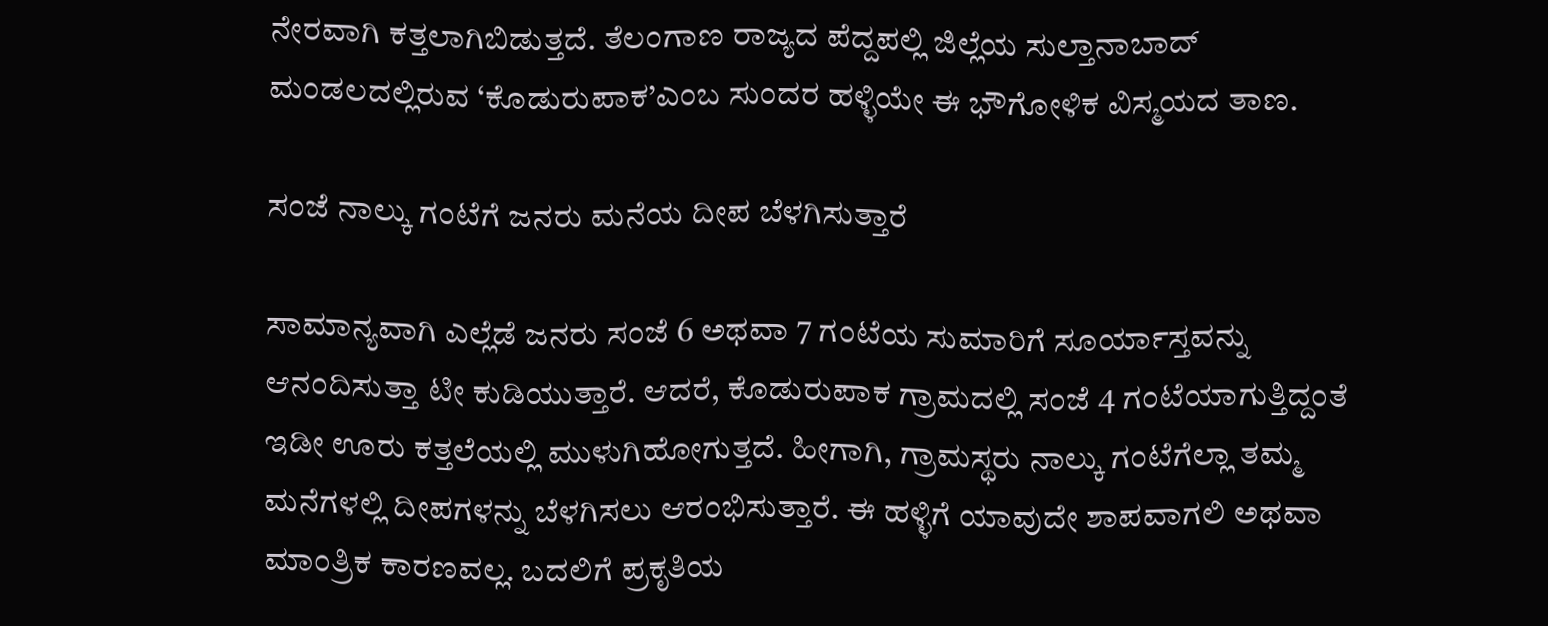ನೇರವಾಗಿ ಕತ್ತಲಾಗಿಬಿಡುತ್ತದೆ. ತೆಲಂಗಾಣ ರಾಜ್ಯದ ಪೆದ್ದಪಲ್ಲಿ ಜಿಲ್ಲೆಯ ಸುಲ್ತಾನಾಬಾದ್ ಮಂಡಲದಲ್ಲಿರುವ ‘ಕೊಡುರುಪಾಕ’ಎಂಬ ಸುಂದರ ಹಳ್ಳಿಯೇ ಈ ಭೌಗೋಳಿಕ ವಿಸ್ಮಯದ ತಾಣ.

ಸಂಜೆ ನಾಲ್ಕು ಗಂಟೆಗೆ ಜನರು ಮನೆಯ ದೀಪ ಬೆಳಗಿಸುತ್ತಾರೆ

ಸಾಮಾನ್ಯವಾಗಿ ಎಲ್ಲೆಡೆ ಜನರು ಸಂಜೆ 6 ಅಥವಾ 7 ಗಂಟೆಯ ಸುಮಾರಿಗೆ ಸೂರ್ಯಾಸ್ತವನ್ನು ಆನಂದಿಸುತ್ತಾ ಟೀ ಕುಡಿಯುತ್ತಾರೆ. ಆದರೆ, ಕೊಡುರುಪಾಕ ಗ್ರಾಮದಲ್ಲಿ ಸಂಜೆ 4 ಗಂಟೆಯಾಗುತ್ತಿದ್ದಂತೆ ಇಡೀ ಊರು ಕತ್ತಲೆಯಲ್ಲಿ ಮುಳುಗಿಹೋಗುತ್ತದೆ. ಹೀಗಾಗಿ, ಗ್ರಾಮಸ್ಥರು ನಾಲ್ಕು ಗಂಟೆಗೆಲ್ಲಾ ತಮ್ಮ ಮನೆಗಳಲ್ಲಿ ದೀಪಗಳನ್ನು ಬೆಳಗಿಸಲು ಆರಂಭಿಸುತ್ತಾರೆ. ಈ ಹಳ್ಳಿಗೆ ಯಾವುದೇ ಶಾಪವಾಗಲಿ ಅಥವಾ ಮಾಂತ್ರಿಕ ಕಾರಣವಲ್ಲ. ಬದಲಿಗೆ ಪ್ರಕೃತಿಯ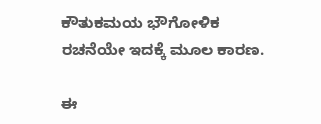ಕೌತುಕಮಯ ಭೌಗೋಳಿಕ ರಚನೆಯೇ ಇದಕ್ಕೆ ಮೂಲ ಕಾರಣ.

ಈ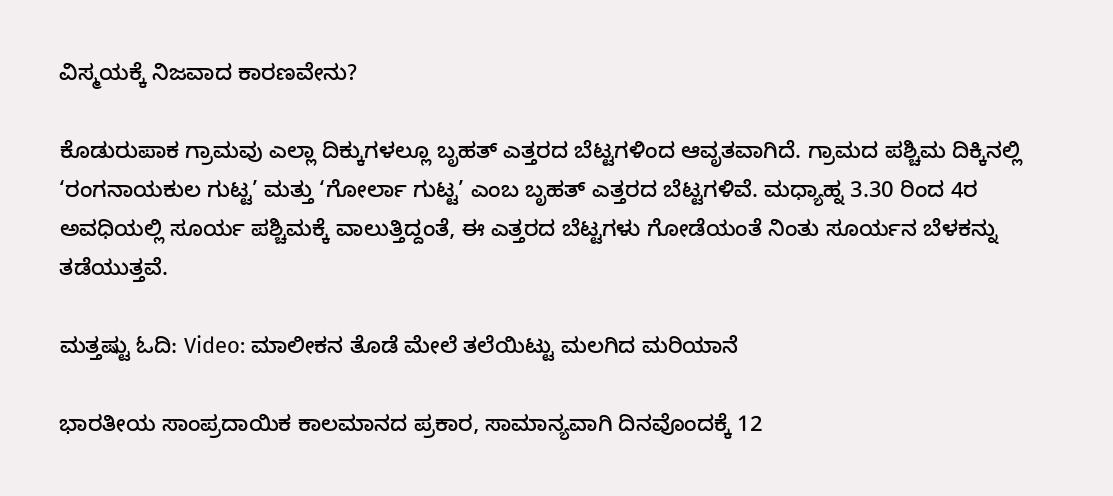ವಿಸ್ಮಯಕ್ಕೆ ನಿಜವಾದ ಕಾರಣವೇನು?

ಕೊಡುರುಪಾಕ ಗ್ರಾಮವು ಎಲ್ಲಾ ದಿಕ್ಕುಗಳಲ್ಲೂ ಬೃಹತ್ ಎತ್ತರದ ಬೆಟ್ಟಗಳಿಂದ ಆವೃತವಾಗಿದೆ. ಗ್ರಾಮದ ಪಶ್ಚಿಮ ದಿಕ್ಕಿನಲ್ಲಿ ‘ರಂಗನಾಯಕುಲ ಗುಟ್ಟ’ ಮತ್ತು ‘ಗೋರ್ಲಾ ಗುಟ್ಟ’ ಎಂಬ ಬೃಹತ್ ಎತ್ತರದ ಬೆಟ್ಟಗಳಿವೆ. ಮಧ್ಯಾಹ್ನ 3.30 ರಿಂದ 4ರ ಅವಧಿಯಲ್ಲಿ ಸೂರ್ಯ ಪಶ್ಚಿಮಕ್ಕೆ ವಾಲುತ್ತಿದ್ದಂತೆ, ಈ ಎತ್ತರದ ಬೆಟ್ಟಗಳು ಗೋಡೆಯಂತೆ ನಿಂತು ಸೂರ್ಯನ ಬೆಳಕನ್ನು ತಡೆಯುತ್ತವೆ.

ಮತ್ತಷ್ಟು ಓದಿ: Video: ಮಾಲೀಕನ ತೊಡೆ ಮೇಲೆ ತಲೆಯಿಟ್ಟು ಮಲಗಿದ ಮರಿಯಾನೆ

ಭಾರತೀಯ ಸಾಂಪ್ರದಾಯಿಕ ಕಾಲಮಾನದ ಪ್ರಕಾರ, ಸಾಮಾನ್ಯವಾಗಿ ದಿನವೊಂದಕ್ಕೆ 12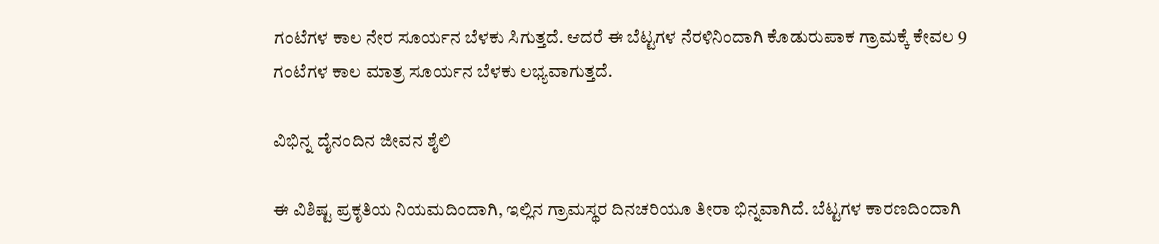ಗಂಟೆಗಳ ಕಾಲ ನೇರ ಸೂರ್ಯನ ಬೆಳಕು ಸಿಗುತ್ತದೆ. ಆದರೆ ಈ ಬೆಟ್ಟಗಳ ನೆರಳಿನಿಂದಾಗಿ ಕೊಡುರುಪಾಕ ಗ್ರಾಮಕ್ಕೆ ಕೇವಲ 9 ಗಂಟೆಗಳ ಕಾಲ ಮಾತ್ರ ಸೂರ್ಯನ ಬೆಳಕು ಲಭ್ಯವಾಗುತ್ತದೆ.

ವಿಭಿನ್ನ ದೈನಂದಿನ ಜೀವನ ಶೈಲಿ

ಈ ವಿಶಿಷ್ಟ ಪ್ರಕೃತಿಯ ನಿಯಮದಿಂದಾಗಿ, ಇಲ್ಲಿನ ಗ್ರಾಮಸ್ಥರ ದಿನಚರಿಯೂ ತೀರಾ ಭಿನ್ನವಾಗಿದೆ. ಬೆಟ್ಟಗಳ ಕಾರಣದಿಂದಾಗಿ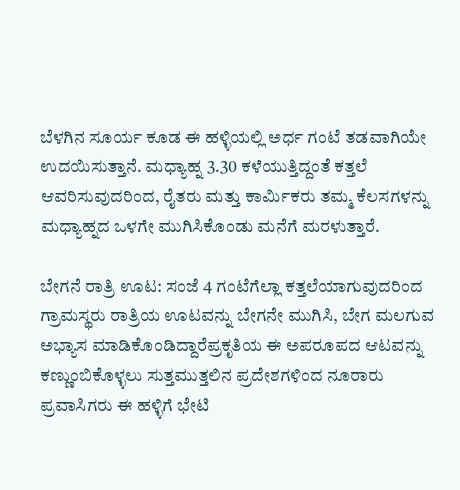ಬೆಳಗಿನ ಸೂರ್ಯ ಕೂಡ ಈ ಹಳ್ಳಿಯಲ್ಲಿ ಅರ್ಧ ಗಂಟೆ ತಡವಾಗಿಯೇ ಉದಯಿಸುತ್ತಾನೆ. ಮಧ್ಯಾಹ್ನ 3.30 ಕಳೆಯುತ್ತಿದ್ದಂತೆ ಕತ್ತಲೆ ಆವರಿಸುವುದರಿಂದ, ರೈತರು ಮತ್ತು ಕಾರ್ಮಿಕರು ತಮ್ಮ ಕೆಲಸಗಳನ್ನು ಮಧ್ಯಾಹ್ನದ ಒಳಗೇ ಮುಗಿಸಿಕೊಂಡು ಮನೆಗೆ ಮರಳುತ್ತಾರೆ.

ಬೇಗನೆ ರಾತ್ರಿ ಊಟ: ಸಂಜೆ 4 ಗಂಟೆಗೆಲ್ಲಾ ಕತ್ತಲೆಯಾಗುವುದರಿಂದ ಗ್ರಾಮಸ್ಥರು ರಾತ್ರಿಯ ಊಟವನ್ನು ಬೇಗನೇ ಮುಗಿಸಿ, ಬೇಗ ಮಲಗುವ ಅಭ್ಯಾಸ ಮಾಡಿಕೊಂಡಿದ್ದಾರೆಪ್ರಕೃತಿಯ ಈ ಅಪರೂಪದ ಆಟವನ್ನು ಕಣ್ಣುಂಬಿಕೊಳ್ಳಲು ಸುತ್ತಮುತ್ತಲಿನ ಪ್ರದೇಶಗಳಿಂದ ನೂರಾರು ಪ್ರವಾಸಿಗರು ಈ ಹಳ್ಳಿಗೆ ಭೇಟಿ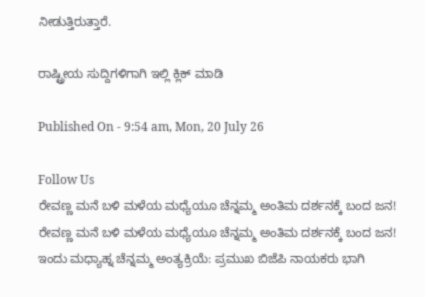ನೀಡುತ್ತಿರುತ್ತಾರೆ.

ರಾಷ್ಟ್ರೀಯ ಸುದ್ದಿಗಳಿಗಾಗಿ ಇಲ್ಲಿ ಕ್ಲಿಕ್ ಮಾಡಿ

Published On - 9:54 am, Mon, 20 July 26

Follow Us
ರೇವಣ್ಣ ಮನೆ ಬಳಿ ಮಳೆಯ ಮಧ್ಯೆಯೂ ಚೆನ್ನಮ್ಮ ಅಂತಿಮ ದರ್ಶನಕ್ಕೆ ಬಂದ ಜನ!
ರೇವಣ್ಣ ಮನೆ ಬಳಿ ಮಳೆಯ ಮಧ್ಯೆಯೂ ಚೆನ್ನಮ್ಮ ಅಂತಿಮ ದರ್ಶನಕ್ಕೆ ಬಂದ ಜನ!
ಇಂದು ಮಧ್ಯಾಹ್ನ ಚೆನ್ನಮ್ಮ ಅಂತ್ಯಕ್ರಿಯೆ: ಪ್ರಮುಖ ಬಿಜೆಪಿ ನಾಯಕರು ಭಾಗಿ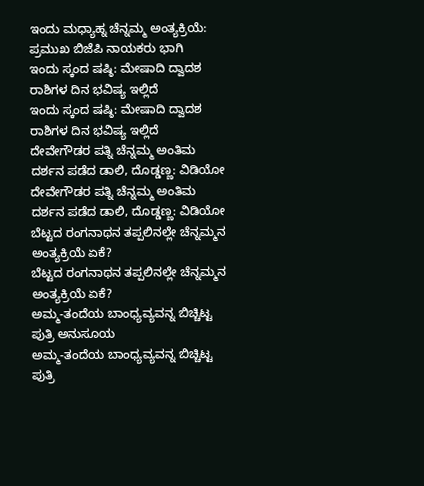ಇಂದು ಮಧ್ಯಾಹ್ನ ಚೆನ್ನಮ್ಮ ಅಂತ್ಯಕ್ರಿಯೆ: ಪ್ರಮುಖ ಬಿಜೆಪಿ ನಾಯಕರು ಭಾಗಿ
ಇಂದು ಸ್ಕಂದ ಷಷ್ಠಿ: ಮೇಷಾದಿ ದ್ವಾದಶ ರಾಶಿಗಳ ದಿನ ಭವಿಷ್ಯ ಇಲ್ಲಿದೆ
ಇಂದು ಸ್ಕಂದ ಷಷ್ಠಿ: ಮೇಷಾದಿ ದ್ವಾದಶ ರಾಶಿಗಳ ದಿನ ಭವಿಷ್ಯ ಇಲ್ಲಿದೆ
ದೇವೇಗೌಡರ ಪತ್ನಿ ಚೆನ್ನಮ್ಮ ಅಂತಿಮ ದರ್ಶನ ಪಡೆದ ಡಾಲಿ, ದೊಡ್ಡಣ್ಣ: ವಿಡಿಯೋ
ದೇವೇಗೌಡರ ಪತ್ನಿ ಚೆನ್ನಮ್ಮ ಅಂತಿಮ ದರ್ಶನ ಪಡೆದ ಡಾಲಿ, ದೊಡ್ಡಣ್ಣ: ವಿಡಿಯೋ
ಬೆಟ್ಟದ ರಂಗನಾಥನ ತಪ್ಪಲಿನಲ್ಲೇ ಚೆನ್ನಮ್ಮನ ಅಂತ್ಯಕ್ರಿಯೆ ಏಕೆ?
ಬೆಟ್ಟದ ರಂಗನಾಥನ ತಪ್ಪಲಿನಲ್ಲೇ ಚೆನ್ನಮ್ಮನ ಅಂತ್ಯಕ್ರಿಯೆ ಏಕೆ?
ಅಮ್ಮ-ತಂದೆಯ ಬಾಂಧ್ಯವ್ಯವನ್ನ ಬಿಚ್ಚಿಟ್ಟ ಪುತ್ರಿ ಅನುಸೂಯ
ಅಮ್ಮ-ತಂದೆಯ ಬಾಂಧ್ಯವ್ಯವನ್ನ ಬಿಚ್ಚಿಟ್ಟ ಪುತ್ರಿ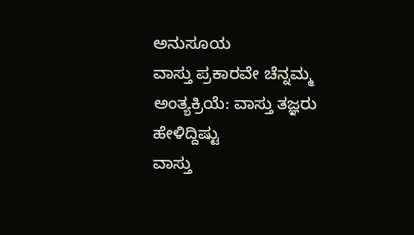ಅನುಸೂಯ
ವಾಸ್ತು ಪ್ರಕಾರವೇ ಚೆನ್ನಮ್ಮ ಅಂತ್ಯಕ್ರಿಯೆ: ವಾಸ್ತು ತಜ್ಞರು ಹೇಳಿದ್ದಿಷ್ಟು
ವಾಸ್ತು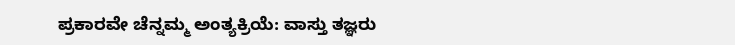ಪ್ರಕಾರವೇ ಚೆನ್ನಮ್ಮ ಅಂತ್ಯಕ್ರಿಯೆ: ವಾಸ್ತು ತಜ್ಞರು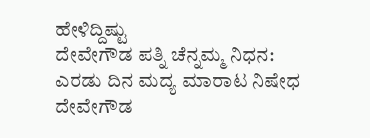ಹೇಳಿದ್ದಿಷ್ಟು
ದೇವೇಗೌಡ ಪತ್ನಿ ಚೆನ್ನಮ್ಮ ನಿಧನ: ಎರಡು ದಿನ ಮದ್ಯ ಮಾರಾಟ ನಿಷೇಧ
ದೇವೇಗೌಡ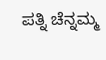ಪತ್ನಿ ಚೆನ್ನಮ್ಮ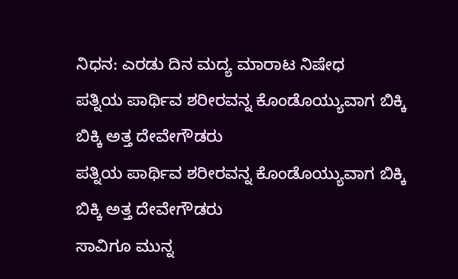ನಿಧನ: ಎರಡು ದಿನ ಮದ್ಯ ಮಾರಾಟ ನಿಷೇಧ
ಪತ್ನಿಯ ಪಾರ್ಥಿವ ಶರೀರವನ್ನ ಕೊಂಡೊಯ್ಯುವಾಗ ಬಿಕ್ಕಿ ಬಿಕ್ಕಿ ಅತ್ತ ದೇವೇಗೌಡರು
ಪತ್ನಿಯ ಪಾರ್ಥಿವ ಶರೀರವನ್ನ ಕೊಂಡೊಯ್ಯುವಾಗ ಬಿಕ್ಕಿ ಬಿಕ್ಕಿ ಅತ್ತ ದೇವೇಗೌಡರು
ಸಾವಿಗೂ ಮುನ್ನ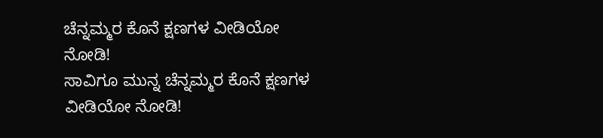ಚೆನ್ನಮ್ಮರ ಕೊನೆ ಕ್ಷಣಗಳ ವೀಡಿಯೋ ನೋಡಿ!
ಸಾವಿಗೂ ಮುನ್ನ ಚೆನ್ನಮ್ಮರ ಕೊನೆ ಕ್ಷಣಗಳ ವೀಡಿಯೋ ನೋಡಿ!